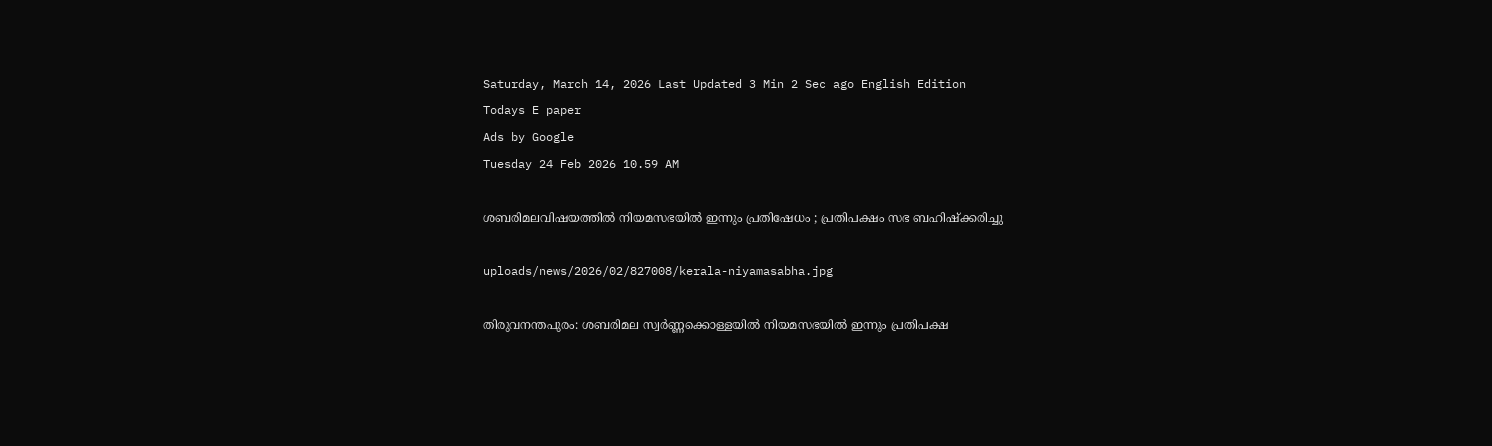Saturday, March 14, 2026 Last Updated 3 Min 2 Sec ago English Edition
Todays E paper
Ads by Google
Tuesday 24 Feb 2026 10.59 AM

ശബരിമലവിഷയത്തില്‍ നിയമസഭയില്‍ ഇന്നും പ്രതിഷേധം ; പ്രതിപക്ഷം സഭ ബഹിഷ്‌ക്കരിച്ചു

uploads/news/2026/02/827008/kerala-niyamasabha.jpg

തിരുവനന്തപുരം: ശബരിമല സ്വര്‍ണ്ണക്കൊള്ളയില്‍ നിയമസഭയില്‍ ഇന്നും പ്രതിപക്ഷ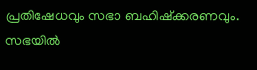പ്രതിഷേധവും സഭാ ബഹിഷ്‌ക്കരണവും. സഭയില്‍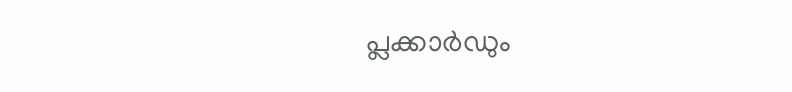പ്ലക്കാര്‍ഡും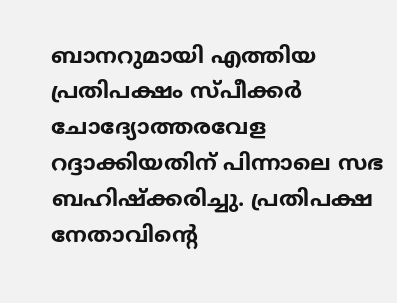ബാനറുമായി എത്തിയ പ്രതിപക്ഷം സ്പീക്കര്‍ ചോദ്യോത്തരവേള റദ്ദാക്കിയതിന് പിന്നാലെ സഭ ബഹിഷ്‌ക്കരിച്ചു. പ്രതിപക്ഷ നേതാവിന്റെ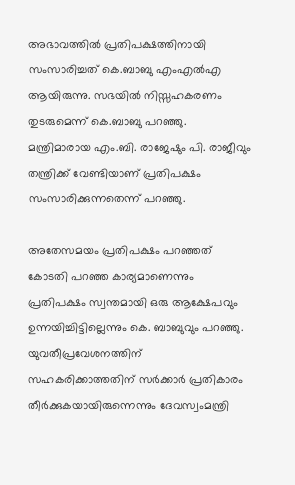അഭാവത്തില്‍ പ്രതിപക്ഷത്തിനായി സംസാരിച്ചത് കെ.ബാബു എംഎല്‍എ ആയിരുന്നു. സഭയില്‍ നിസ്സഹകരണം തുടരുമെന്ന് കെ.ബാബു പറഞ്ഞു. മന്ത്രിമാരായ എം.ബി. രാജേഷും പി. രാജീവും തന്ത്രിക്ക് വേണ്ടിയാണ് പ്രതിപക്ഷം സംസാരിക്കുന്നതെന്ന് പറഞ്ഞു.

അതേസമയം പ്രതിപക്ഷം പറഞ്ഞത് കോടതി പറഞ്ഞ കാര്യമാണെന്നും പ്രതിപക്ഷം സ്വന്തമായി ഒരു ആക്ഷേപവും ഉന്നയിച്ചിട്ടില്ലെന്നും കെ. ബാബുവും പറഞ്ഞു. യുവതീപ്രവേശനത്തിന് സഹകരിക്കാത്തതിന് സര്‍ക്കാര്‍ പ്രതികാരം തീര്‍ക്കുകയായിരുന്നെന്നും ദേവസ്വംമന്ത്രി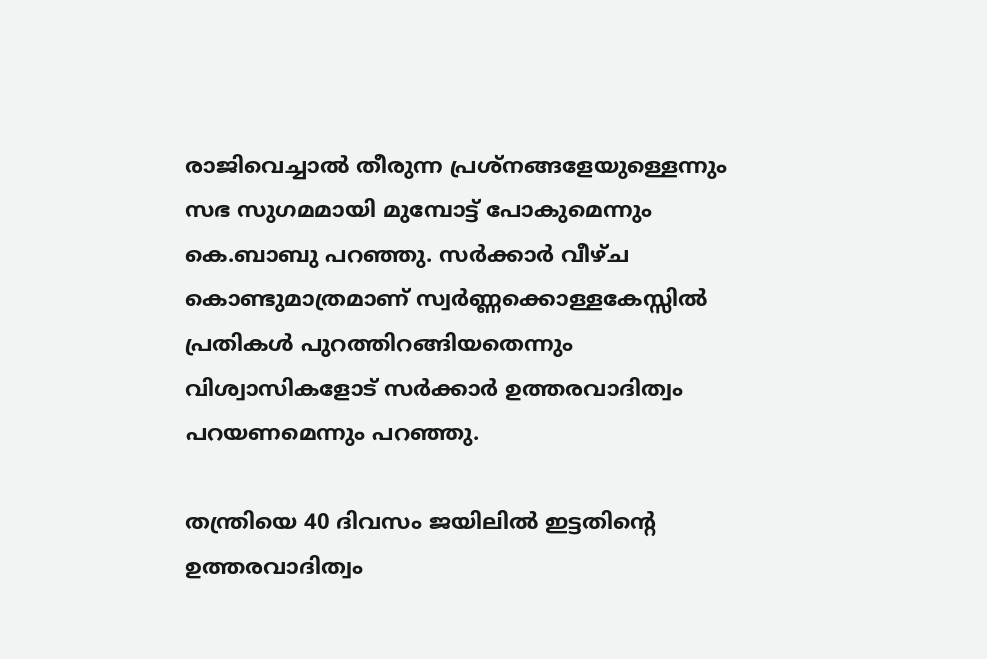രാജിവെച്ചാല്‍ തീരുന്ന പ്രശ്‌നങ്ങളേയുള്ളെന്നും സഭ സുഗമമായി മുമ്പോട്ട് പോകുമെന്നും കെ.ബാബു പറഞ്ഞു. സര്‍ക്കാര്‍ വീഴ്ച കൊണ്ടുമാത്രമാണ് സ്വര്‍ണ്ണക്കൊള്ളകേസ്സില്‍ പ്രതികള്‍ പുറത്തിറങ്ങിയതെന്നും വിശ്വാസികളോട് സര്‍ക്കാര്‍ ഉത്തരവാദിത്വം പറയണമെന്നും പറഞ്ഞു.

തന്ത്രിയെ 40 ദിവസം ജയിലില്‍ ഇട്ടതിന്റെ ഉത്തരവാദിത്വം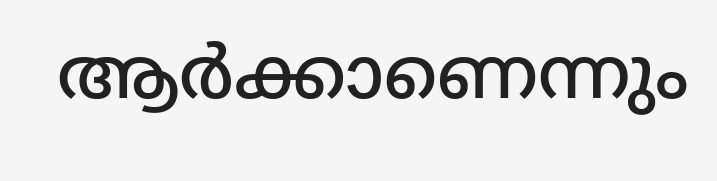ആര്‍ക്കാണെന്നും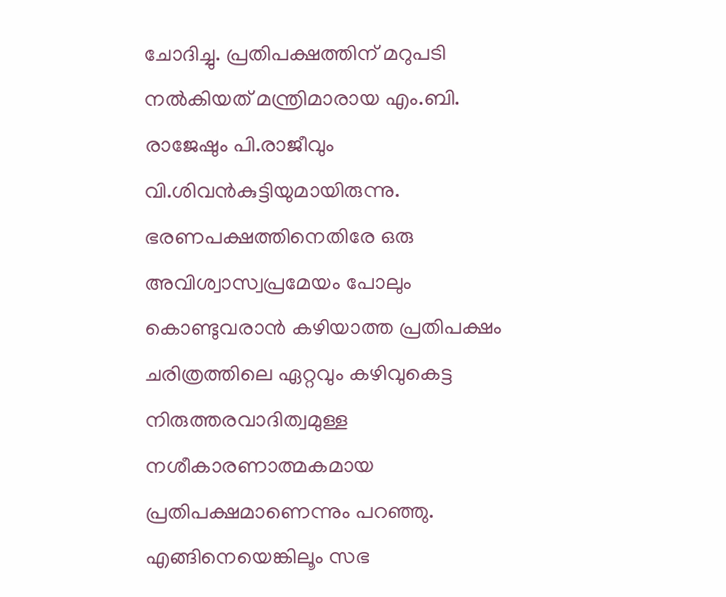ചോദിച്ചു. പ്രതിപക്ഷത്തിന് മറുപടി നല്‍കിയത് മന്ത്രിമാരായ എം.ബി. രാജേഷും പി.രാജീവും വി.ശിവന്‍കുട്ടിയുമായിരുന്നു. ഭരണപക്ഷത്തിനെതിരേ ഒരു അവിശ്വാസ്വപ്രമേയം പോലും കൊണ്ടുവരാന്‍ കഴിയാത്ത പ്രതിപക്ഷം ചരിത്രത്തിലെ ഏറ്റവും കഴിവുകെട്ട നിരുത്തരവാദിത്വമുള്ള നശീകാരണാത്മകമായ പ്രതിപക്ഷമാണെന്നും പറഞ്ഞു. എങ്ങിനെയെങ്കിലൂം സഭ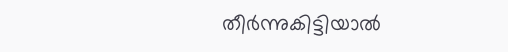തീര്‍ന്നുകിട്ടിയാല്‍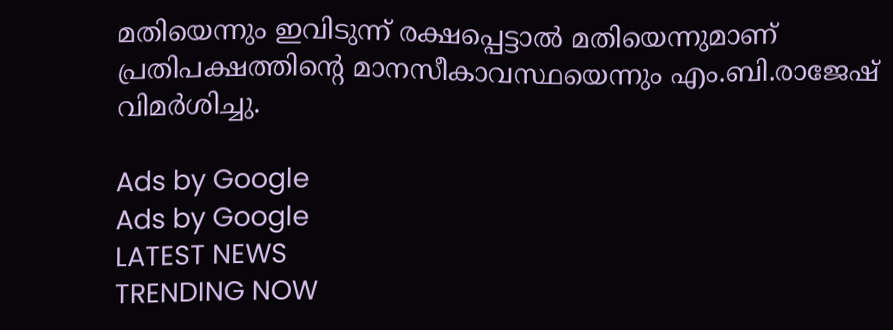മതിയെന്നും ഇവിടുന്ന് രക്ഷപ്പെട്ടാല്‍ മതിയെന്നുമാണ് പ്രതിപക്ഷത്തിന്റെ മാനസീകാവസ്ഥയെന്നും എം.ബി.രാജേഷ് വിമര്‍ശിച്ചു.

Ads by Google
Ads by Google
LATEST NEWS
TRENDING NOW